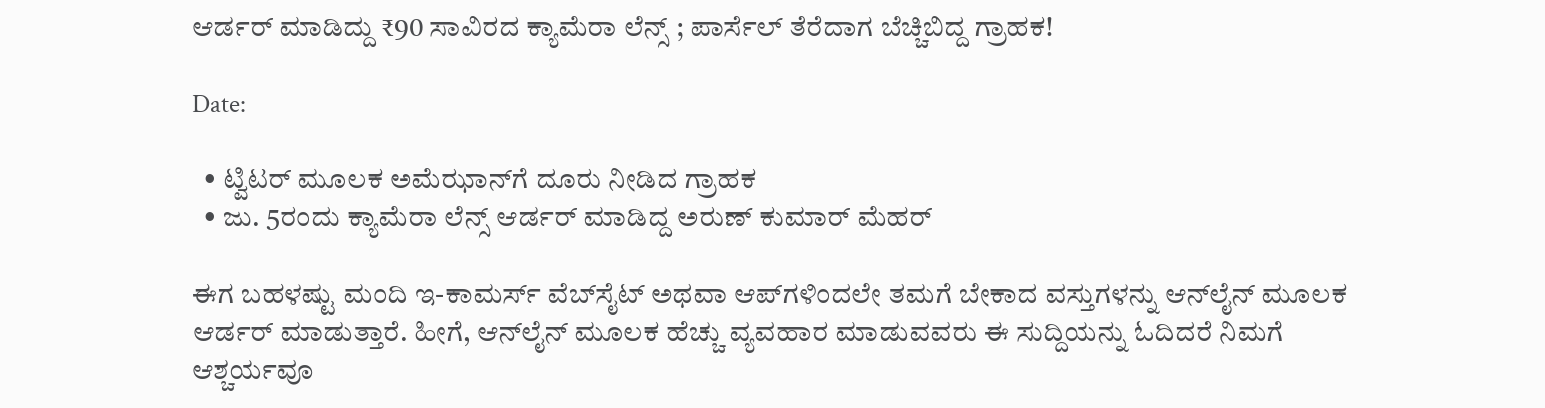ಆರ್ಡರ್ ಮಾಡಿದ್ದು ₹90 ಸಾವಿರದ ಕ್ಯಾಮೆರಾ ಲೆನ್ಸ್ ; ಪಾರ್ಸೆಲ್ ತೆರೆದಾಗ ಬೆಚ್ಚಿಬಿದ್ದ ಗ್ರಾಹಕ!

Date:

  • ಟ್ವಿಟರ್ ಮೂಲಕ ಅಮೆಝಾನ್‌ಗೆ ದೂರು ನೀಡಿದ ಗ್ರಾಹಕ
  • ಜು. 5ರಂದು ಕ್ಯಾಮೆರಾ ಲೆನ್ಸ್ ಆರ್ಡರ್ ಮಾಡಿದ್ದ ಅರುಣ್ ಕುಮಾರ್ ಮೆಹರ್

ಈಗ ಬಹಳಷ್ಟು ಮಂದಿ ಇ-ಕಾಮರ್ಸ್ ವೆಬ್‌ಸೈಟ್ ಅಥವಾ ಆಪ್‌ಗಳಿಂದಲೇ ತಮಗೆ ಬೇಕಾದ ವಸ್ತುಗಳನ್ನು ಆನ್‌ಲೈನ್ ಮೂಲಕ ಆರ್ಡರ್ ಮಾಡುತ್ತಾರೆ. ಹೀಗೆ, ಆನ್‌ಲೈನ್‌ ಮೂಲಕ ಹೆಚ್ಚು ವ್ಯವಹಾರ ಮಾಡುವವರು ಈ ಸುದ್ದಿಯನ್ನು ಓದಿದರೆ ನಿಮಗೆ ಆಶ್ಚರ್ಯವೂ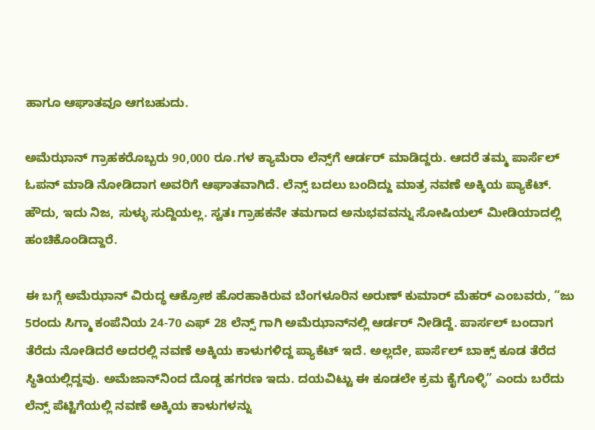ಹಾಗೂ ಆಘಾತವೂ ಆಗಬಹುದು.

ಅಮೆಝಾನ್‌ ಗ್ರಾಹಕರೊಬ್ಬರು 90,000 ರೂ.ಗಳ ಕ್ಯಾಮೆರಾ ಲೆನ್ಸ್‌ಗೆ ಆರ್ಡರ್ ಮಾಡಿದ್ದರು. ಆದರೆ ತಮ್ಮ ಪಾರ್ಸೆಲ್ ಓಪನ್ ಮಾಡಿ ನೋಡಿದಾಗ ಅವರಿಗೆ ಆಘಾತವಾಗಿದೆ. ಲೆನ್ಸ್‌ ಬದಲು ಬಂದಿದ್ದು ಮಾತ್ರ ನವಣೆ ಅಕ್ಕಿಯ ಪ್ಯಾಕೆಟ್. ಹೌದು, ಇದು ನಿಜ, ಸುಳ್ಳು ಸುದ್ದಿಯಲ್ಲ. ಸ್ವತಃ ಗ್ರಾಹಕನೇ ತಮಗಾದ ಅನುಭವವನ್ನು ಸೋಷಿಯಲ್ ಮೀಡಿಯಾದಲ್ಲಿ ಹಂಚಿಕೊಂಡಿದ್ದಾರೆ.

ಈ ಬಗ್ಗೆ ಅಮೆಝಾನ್ ವಿರುದ್ಧ ಆಕ್ರೋಶ ಹೊರಹಾಕಿರುವ ಬೆಂಗಳೂರಿನ ಅರುಣ್ ಕುಮಾರ್ ಮೆಹರ್ ಎಂಬವರು, “ಜು 5ರಂದು ಸಿಗ್ಮಾ ಕಂಪೆನಿಯ 24-70 ಎಫ್ 28 ಲೆನ್ಸ್ ಗಾಗಿ ಅಮೆಝಾನ್‌ನಲ್ಲಿ ಆರ್ಡರ್ ನೀಡಿದ್ದೆ. ಪಾರ್ಸಲ್ ಬಂದಾಗ ತೆರೆದು ನೋಡಿದರೆ ಅದರಲ್ಲಿ ನವಣೆ ಅಕ್ಕಿಯ ಕಾಳುಗಳಿದ್ದ ಪ್ಯಾಕೆಟ್ ಇದೆ. ಅಲ್ಲದೇ, ಪಾರ್ಸೆಲ್ ಬಾಕ್ಸ್‌ ಕೂಡ ತೆರೆದ ಸ್ಥಿತಿಯಲ್ಲಿದ್ದವು. ಅಮೆಜಾನ್‌ನಿಂದ ದೊಡ್ಡ ಹಗರಣ ಇದು. ದಯವಿಟ್ಟು ಈ ಕೂಡಲೇ ಕ್ರಮ ಕೈಗೊಳ್ಳಿ” ಎಂದು ಬರೆದು ಲೆನ್ಸ್ ಪೆಟ್ಟಿಗೆಯಲ್ಲಿ ನವಣೆ ಅಕ್ಕಿಯ ಕಾಳುಗಳನ್ನು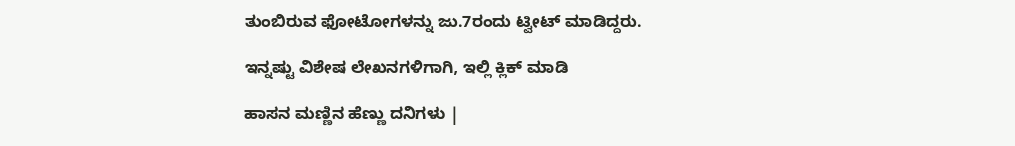ತುಂಬಿರುವ ಫೋಟೋಗಳನ್ನು ಜು.7ರಂದು ಟ್ವೀಟ್ ಮಾಡಿದ್ದರು.

ಇನ್ನಷ್ಟು ವಿಶೇಷ ಲೇಖನಗಳಿಗಾಗಿ, ಇಲ್ಲಿ ಕ್ಲಿಕ್ ಮಾಡಿ

ಹಾಸನ ಮಣ್ಣಿನ ಹೆಣ್ಣು ದನಿಗಳು |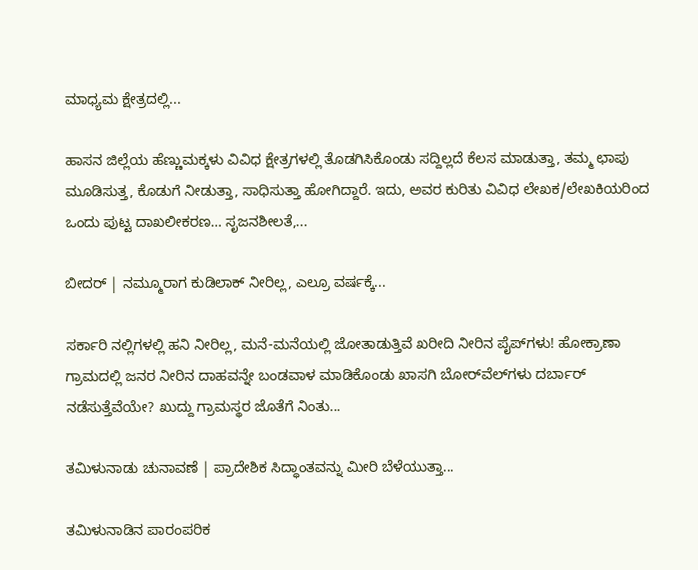ಮಾಧ್ಯಮ ಕ್ಷೇತ್ರದಲ್ಲಿ...

ಹಾಸನ ಜಿಲ್ಲೆಯ ಹೆಣ್ಣುಮಕ್ಕಳು ವಿವಿಧ ಕ್ಷೇತ್ರಗಳಲ್ಲಿ ತೊಡಗಿಸಿಕೊಂಡು ಸದ್ದಿಲ್ಲದೆ ಕೆಲಸ ಮಾಡುತ್ತಾ, ತಮ್ಮ ಛಾಪು ಮೂಡಿಸುತ್ತ, ಕೊಡುಗೆ ನೀಡುತ್ತಾ, ಸಾಧಿಸುತ್ತಾ ಹೋಗಿದ್ದಾರೆ. ಇದು, ಅವರ ಕುರಿತು ವಿವಿಧ ಲೇಖಕ/ಲೇಖಕಿಯರಿಂದ ಒಂದು ಪುಟ್ಟ ದಾಖಲೀಕರಣ… ಸೃಜನಶೀಲತೆ,...

ಬೀದರ್ | ನಮ್ಮೂರಾಗ ಕುಡಿಲಾಕ್ ನೀರಿಲ್ಲ, ಎಲ್ರೂ ವರ್ಷಕ್ಕೆ...

ಸರ್ಕಾರಿ ನಲ್ಲಿಗಳಲ್ಲಿ ಹನಿ ನೀರಿಲ್ಲ, ಮನೆ-ಮನೆಯಲ್ಲಿ ಜೋತಾಡುತ್ತಿವೆ ಖರೀದಿ ನೀರಿನ ಪೈಪ್‌ಗಳು! ಹೋಕ್ರಾಣಾ ಗ್ರಾಮದಲ್ಲಿ ಜನರ ನೀರಿನ ದಾಹವನ್ನೇ ಬಂಡವಾಳ ಮಾಡಿಕೊಂಡು ಖಾಸಗಿ ಬೋರ್‌ವೆಲ್‌ಗಳು ದರ್ಬಾರ್‌ ನಡೆಸುತ್ತೆವೆಯೇ? ಖುದ್ದು ಗ್ರಾಮಸ್ಥರ ಜೊತೆಗೆ ನಿಂತು...

ತಮಿಳುನಾಡು ಚುನಾವಣೆ | ಪ್ರಾದೇಶಿಕ ಸಿದ್ಧಾಂತವನ್ನು ಮೀರಿ ಬೆಳೆಯುತ್ತಾ...

ತಮಿಳುನಾಡಿನ ಪಾರಂಪರಿಕ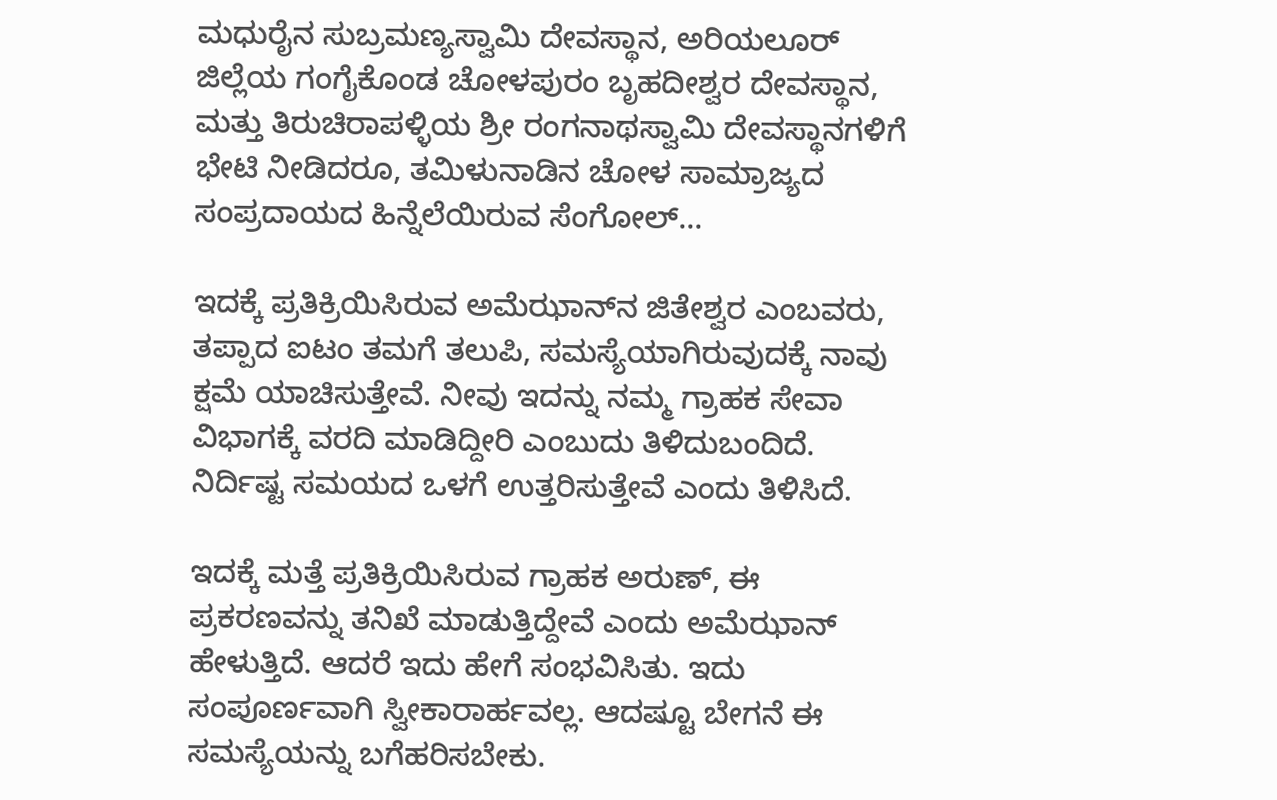ಮಧುರೈನ ಸುಬ್ರಮಣ್ಯಸ್ವಾಮಿ ದೇವಸ್ಥಾನ, ಅರಿಯಲೂರ್ ಜಿಲ್ಲೆಯ ಗಂಗೈಕೊಂಡ ಚೋಳಪುರಂ ಬೃಹದೀಶ್ವರ ದೇವಸ್ಥಾನ, ಮತ್ತು ತಿರುಚಿರಾಪಳ್ಳಿಯ ಶ್ರೀ ರಂಗನಾಥಸ್ವಾಮಿ ದೇವಸ್ಥಾನಗಳಿಗೆ ಭೇಟಿ ನೀಡಿದರೂ, ತಮಿಳುನಾಡಿನ ಚೋಳ ಸಾಮ್ರಾಜ್ಯದ ಸಂಪ್ರದಾಯದ ಹಿನ್ನೆಲೆಯಿರುವ ಸೆಂಗೋಲ್...

ಇದಕ್ಕೆ ಪ್ರತಿಕ್ರಿಯಿಸಿರುವ ಅಮೆಝಾನ್‌ನ ಜಿತೇಶ್ವರ ಎಂಬವರು, ತಪ್ಪಾದ ಐಟಂ ತಮಗೆ ತಲುಪಿ, ಸಮಸ್ಯೆಯಾಗಿರುವುದಕ್ಕೆ ನಾವು ಕ್ಷಮೆ ಯಾಚಿಸುತ್ತೇವೆ. ನೀವು ಇದನ್ನು ನಮ್ಮ ಗ್ರಾಹಕ ಸೇವಾ ವಿಭಾಗಕ್ಕೆ ವರದಿ ಮಾಡಿದ್ದೀರಿ ಎಂಬುದು ತಿಳಿದುಬಂದಿದೆ. ನಿರ್ದಿಷ್ಟ ಸಮಯದ ಒಳಗೆ ಉತ್ತರಿಸುತ್ತೇವೆ ಎಂದು ತಿಳಿಸಿದೆ.

ಇದಕ್ಕೆ ಮತ್ತೆ ಪ್ರತಿಕ್ರಿಯಿಸಿರುವ ಗ್ರಾಹಕ ಅರುಣ್, ಈ ಪ್ರಕರಣವನ್ನು ತನಿಖೆ ಮಾಡುತ್ತಿದ್ದೇವೆ ಎಂದು ಅಮೆಝಾನ್ ಹೇಳುತ್ತಿದೆ. ಆದರೆ ಇದು ಹೇಗೆ ಸಂಭವಿಸಿತು. ಇದು ಸಂಪೂರ್ಣವಾಗಿ ಸ್ವೀಕಾರಾರ್ಹವಲ್ಲ. ಆದಷ್ಟೂ ಬೇಗನೆ ಈ ಸಮಸ್ಯೆಯನ್ನು ಬಗೆಹರಿಸಬೇಕು.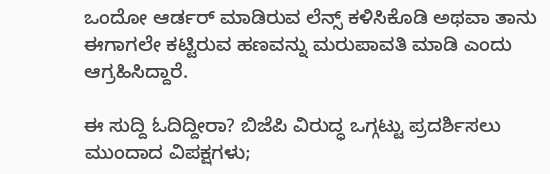ಒಂದೋ ಆರ್ಡರ್ ಮಾಡಿರುವ ಲೆನ್ಸ್ ಕಳಿಸಿಕೊಡಿ ಅಥವಾ ತಾನು ಈಗಾಗಲೇ ಕಟ್ಟಿರುವ ಹಣವನ್ನು ಮರುಪಾವತಿ ಮಾಡಿ ಎಂದು ಆಗ್ರಹಿಸಿದ್ದಾರೆ.

ಈ ಸುದ್ದಿ ಓದಿದ್ದೀರಾ? ಬಿಜೆಪಿ ವಿರುದ್ಧ ಒಗ್ಗಟ್ಟು ಪ್ರದರ್ಶಿಸಲು ಮುಂದಾದ ವಿಪಕ್ಷಗಳು;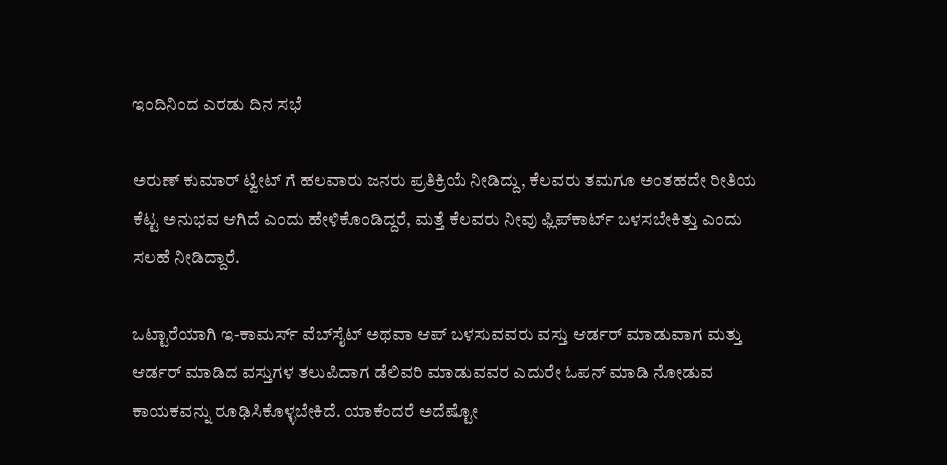ಇಂದಿನಿಂದ ಎರಡು ದಿನ ಸಭೆ

ಅರುಣ್ ಕುಮಾರ್ ಟ್ವೀಟ್ ಗೆ ಹಲವಾರು ಜನರು ಪ್ರತಿಕ್ರಿಯೆ ನೀಡಿದ್ದು, ಕೆಲವರು ತಮಗೂ ಅಂತಹದೇ ರೀತಿಯ ಕೆಟ್ಟ ಅನುಭವ ಆಗಿದೆ ಎಂದು ಹೇಳಿಕೊಂಡಿದ್ದರೆ, ಮತ್ತೆ ಕೆಲವರು ನೀವು ಫ್ಲಿಪ್‌ಕಾರ್ಟ್ ಬಳಸಬೇಕಿತ್ತು ಎಂದು ಸಲಹೆ ನೀಡಿದ್ದಾರೆ.

ಒಟ್ಟಾರೆಯಾಗಿ ಇ-ಕಾಮರ್ಸ್ ವೆಬ್‌ಸೈಟ್ ಅಥವಾ ಆಪ್‌ ಬಳಸುವವರು ವಸ್ತು ಆರ್ಡರ್ ಮಾಡುವಾಗ ಮತ್ತು ಆರ್ಡರ್ ಮಾಡಿದ ವಸ್ತುಗಳ ತಲುಪಿದಾಗ ಡೆಲಿವರಿ ಮಾಡುವವರ ಎದುರೇ ಓಪನ್ ಮಾಡಿ ನೋಡುವ ಕಾಯಕವನ್ನು ರೂಢಿಸಿಕೊಳ್ಳಬೇಕಿದೆ. ಯಾಕೆಂದರೆ ಅದೆಷ್ಟೋ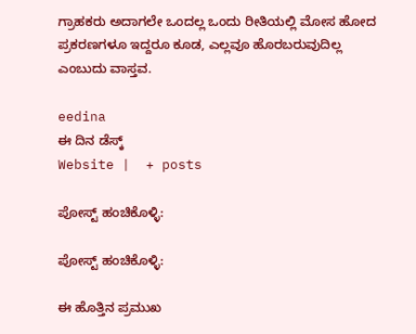ಗ್ರಾಹಕರು ಅದಾಗಲೇ ಒಂದಲ್ಲ ಒಂದು ರೀತಿಯಲ್ಲಿ ಮೋಸ ಹೋದ ಪ್ರಕರಣಗಳೂ ಇದ್ದರೂ ಕೂಡ, ಎಲ್ಲವೂ ಹೊರಬರುವುದಿಲ್ಲ ಎಂಬುದು ವಾಸ್ತವ.

eedina
ಈ ದಿನ ಡೆಸ್ಕ್‌
Website |  + posts

ಪೋಸ್ಟ್ ಹಂಚಿಕೊಳ್ಳಿ:

ಪೋಸ್ಟ್ ಹಂಚಿಕೊಳ್ಳಿ:

ಈ ಹೊತ್ತಿನ ಪ್ರಮುಖ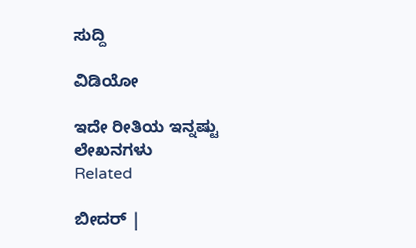ಸುದ್ದಿ

ವಿಡಿಯೋ

ಇದೇ ರೀತಿಯ ಇನ್ನಷ್ಟು ಲೇಖನಗಳು
Related

ಬೀದರ್‌ |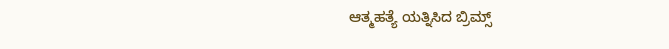ಆತ್ಮಹತ್ಯೆ ಯತ್ನಿಸಿದ ಬ್ರಿಮ್ಸ್‌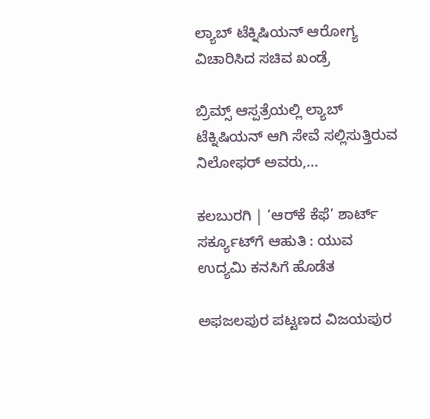ಲ್ಯಾಬ್‌ ಟೆಕ್ನಿಷಿಯನ್‌ ಆರೋಗ್ಯ ವಿಚಾರಿಸಿದ ಸಚಿವ ಖಂಡ್ರೆ

ಬ್ರಿಮ್ಸ್ ಆಸ್ಪತ್ರೆಯಲ್ಲಿ ಲ್ಯಾಬ್ ಟೆಕ್ನಿಷಿಯನ್ ಆಗಿ ಸೇವೆ ಸಲ್ಲಿಸುತ್ತಿರುವ ನಿಲೋಫರ್ ಅವರು,...

ಕಲಬುರಗಿ | ‘ಆರ್‌ಕೆ ಕೆಫೆ’ ಶಾರ್ಟ್ ಸರ್ಕ್ಯೂಟ್‌ಗೆ ಆಹುತಿ : ಯುವ ಉದ್ಯಮಿ ಕನಸಿಗೆ ಹೊಡೆತ

ಅಫಜಲಪುರ ಪಟ್ಟಣದ ವಿಜಯಪುರ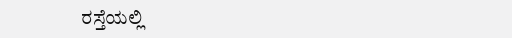ರಸ್ತೆಯಲ್ಲಿ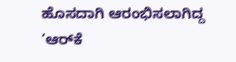ಹೊಸದಾಗಿ ಆರಂಭಿಸಲಾಗಿದ್ದ ‘ಆರ್‌ಕೆ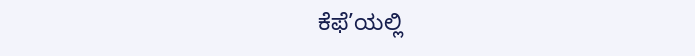ಕೆಫೆ’ಯಲ್ಲಿ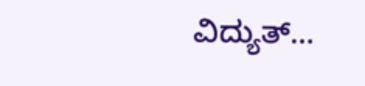ವಿದ್ಯುತ್...